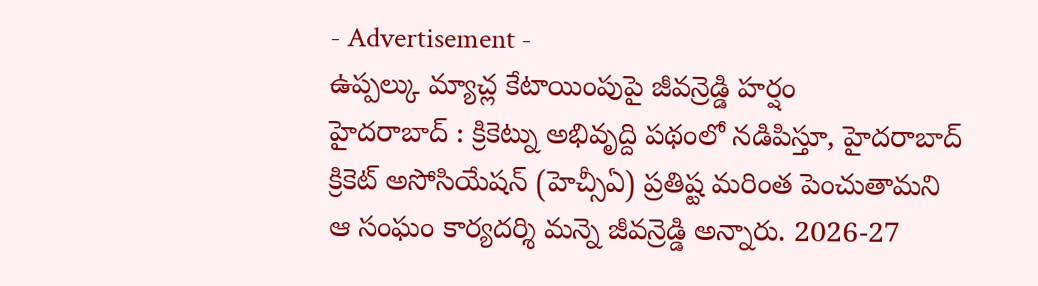- Advertisement -
ఉప్పల్కు మ్యాచ్ల కేటాయింపుపై జీవన్రెడ్డి హర్షం
హైదరాబాద్ : క్రికెట్ను అభివృద్ది పథంలో నడిపిస్తూ, హైదరాబాద్ క్రికెట్ అసోసియేషన్ (హెచ్సీఏ) ప్రతిష్ట మరింత పెంచుతామని ఆ సంఘం కార్యదర్శి మన్నె జీవన్రెడ్డి అన్నారు. 2026-27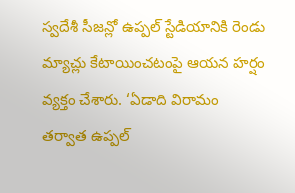స్వదేశీ సీజన్లో ఉప్పల్ స్టేడియానికి రెండు మ్యాచ్లు కేటాయించటంపై ఆయన హర్షం వ్యక్తం చేశారు. ‘ఏడాది విరామం తర్వాత ఉప్పల్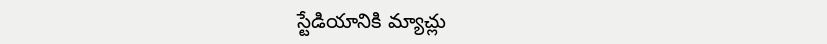స్టేడియానికి మ్యాచ్లు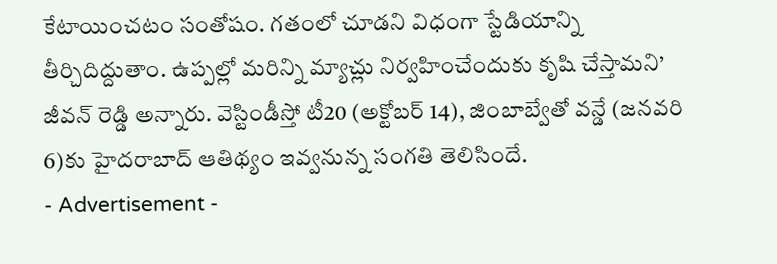కేటాయించటం సంతోషం. గతంలో చూడని విధంగా స్టేడియాన్ని తీర్చిదిద్దుతాం. ఉప్పల్లో మరిన్ని మ్యాచ్లు నిర్వహించేందుకు కృషి చేస్తామని’ జీవన్ రెడ్డి అన్నారు. వెస్టిండీస్తో టీ20 (అక్టోబర్ 14), జింబాబ్వేతో వన్డే (జనవరి 6)కు హైదరాబాద్ ఆతిథ్యం ఇవ్వనున్న సంగతి తెలిసిందే.
- Advertisement -